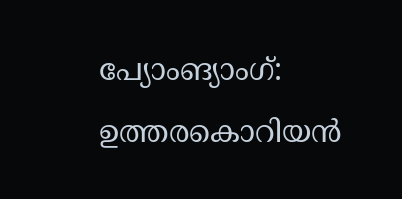പ്യോംങ്യാംഗ്: ഉത്തരകൊറിയൻ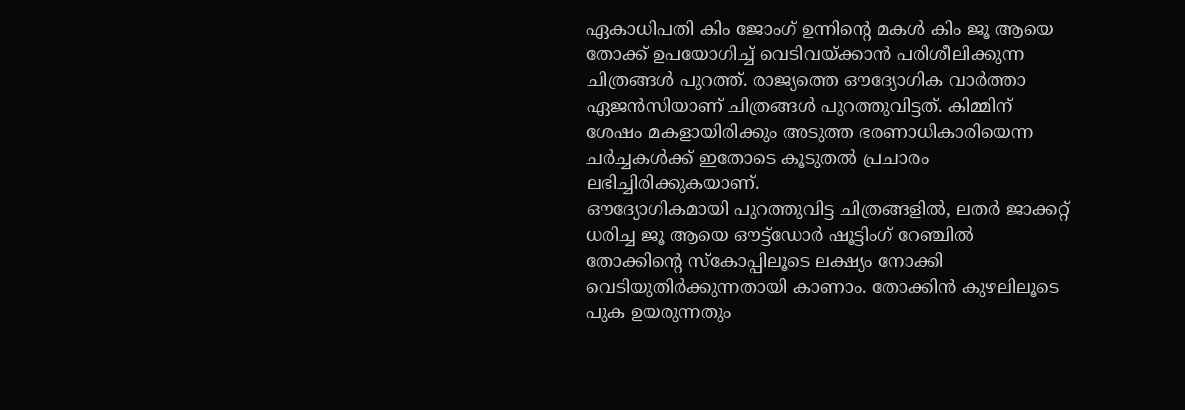ഏകാധിപതി കിം ജോംഗ് ഉന്നിന്റെ മകൾ കിം ജൂ ആയെ തോക്ക് ഉപയോഗിച്ച് വെടിവയ്ക്കാൻ പരിശീലിക്കുന്ന ചിത്രങ്ങൾ പുറത്ത്. രാജ്യത്തെ ഔദ്യോഗിക വാർത്താ ഏജൻസിയാണ് ചിത്രങ്ങൾ പുറത്തുവിട്ടത്. കിമ്മിന് ശേഷം മകളായിരിക്കും അടുത്ത ഭരണാധികാരിയെന്ന ചർച്ചകൾക്ക് ഇതോടെ കൂടുതൽ പ്രചാരം ലഭിച്ചിരിക്കുകയാണ്.
ഔദ്യോഗികമായി പുറത്തുവിട്ട ചിത്രങ്ങളിൽ, ലതർ ജാക്കറ്റ് ധരിച്ച ജൂ ആയെ ഔട്ട്ഡോർ ഷൂട്ടിംഗ് റേഞ്ചിൽ തോക്കിന്റെ സ്കോപ്പിലൂടെ ലക്ഷ്യം നോക്കി വെടിയുതിർക്കുന്നതായി കാണാം. തോക്കിൻ കുഴലിലൂടെ പുക ഉയരുന്നതും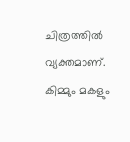ചിത്രത്തിൽ വ്യക്തമാണ്. കിമ്മും മകളും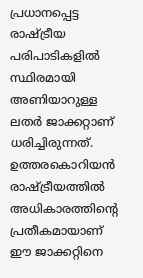പ്രധാനപ്പെട്ട രാഷ്ട്രീയ പരിപാടികളിൽ സ്ഥിരമായി അണിയാറുള്ള ലതർ ജാക്കറ്റാണ് ധരിച്ചിരുന്നത്. ഉത്തരകൊറിയൻ രാഷ്ട്രീയത്തിൽ അധികാരത്തിന്റെ പ്രതീകമായാണ് ഈ ജാക്കറ്റിനെ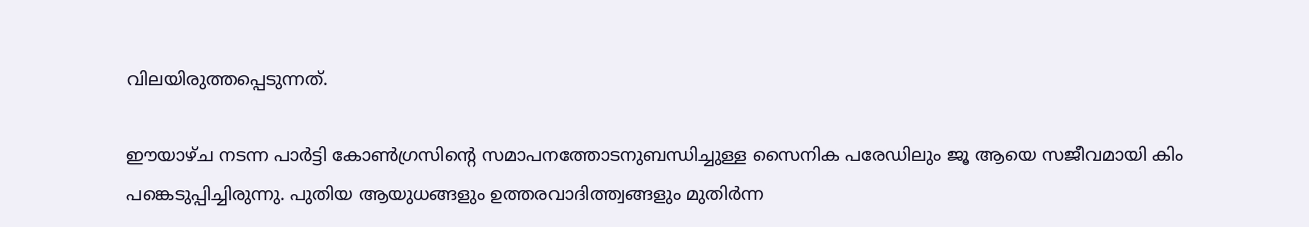വിലയിരുത്തപ്പെടുന്നത്.

ഈയാഴ്ച നടന്ന പാർട്ടി കോൺഗ്രസിന്റെ സമാപനത്തോടനുബന്ധിച്ചുള്ള സൈനിക പരേഡിലും ജൂ ആയെ സജീവമായി കിം പങ്കെടുപ്പിച്ചിരുന്നു. പുതിയ ആയുധങ്ങളും ഉത്തരവാദിത്ത്വങ്ങളും മുതിർന്ന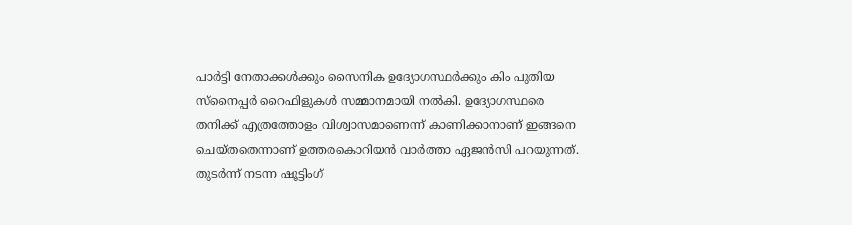പാർട്ടി നേതാക്കൾക്കും സൈനിക ഉദ്യോഗസ്ഥർക്കും കിം പുതിയ സ്നൈപ്പർ റൈഫിളുകൾ സമ്മാനമായി നൽകി. ഉദ്യോഗസ്ഥരെ തനിക്ക് എത്രത്തോളം വിശ്വാസമാണെന്ന് കാണിക്കാനാണ് ഇങ്ങനെ ചെയ്തതെന്നാണ് ഉത്തരകൊറിയൻ വാർത്താ ഏജൻസി പറയുന്നത്. തുടർന്ന് നടന്ന ഷൂട്ടിംഗ്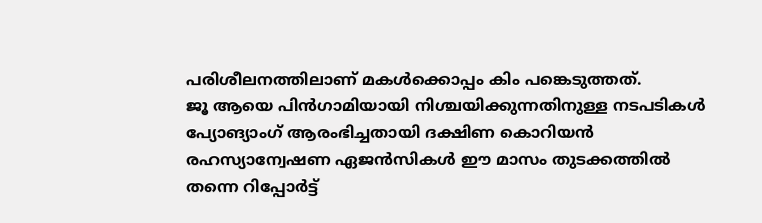പരിശീലനത്തിലാണ് മകൾക്കൊപ്പം കിം പങ്കെടുത്തത്.
ജൂ ആയെ പിൻഗാമിയായി നിശ്ചയിക്കുന്നതിനുള്ള നടപടികൾ പ്യോങ്യാംഗ് ആരംഭിച്ചതായി ദക്ഷിണ കൊറിയൻ രഹസ്യാന്വേഷണ ഏജൻസികൾ ഈ മാസം തുടക്കത്തിൽ തന്നെ റിപ്പോർട്ട്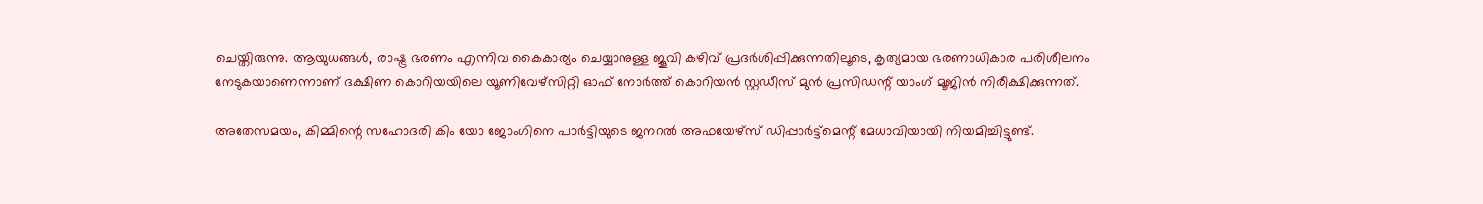ചെയ്തിരുന്നു. ആയുധങ്ങൾ, രാഷ്ട്ര ഭരണം എന്നിവ കൈകാര്യം ചെയ്യാനുള്ള ജൂവി കഴിവ് പ്രദർശിപ്പിക്കുന്നതിലൂടെ, കൃത്യമായ ഭരണാധികാര പരിശീലനം നേടുകയാണെന്നാണ് ദക്ഷിണ കൊറിയയിലെ യൂണിവേഴ്സിറ്റി ഓഫ് നോർത്ത് കൊറിയൻ സ്റ്റഡീസ് മുൻ പ്രസിഡന്റ് യാംഗ് മൂജിൻ നിരീക്ഷിക്കുന്നത്.

അതേസമയം, കിമ്മിന്റെ സഹോദരി കിം യോ ജോംഗിനെ പാർട്ടിയുടെ ജനറൽ അഫയേഴ്സ് ഡിപ്പാർട്ട്മെന്റ് മേധാവിയായി നിയമിച്ചിട്ടുണ്ട്.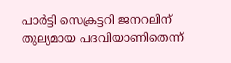പാർട്ടി സെക്രട്ടറി ജനറലിന് തുല്യമായ പദവിയാണിതെന്ന്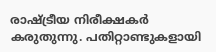രാഷ്ട്രീയ നിരീക്ഷകർ കരുതുന്നു. പതിറ്റാണ്ടുകളായി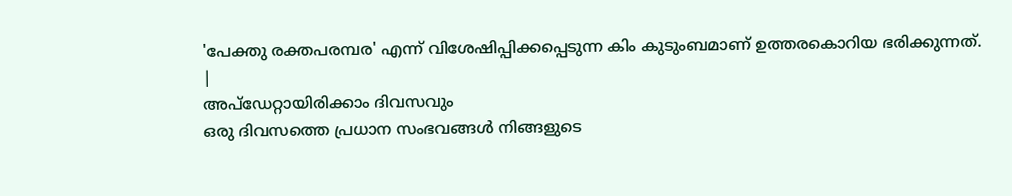'പേക്തു രക്തപരമ്പര' എന്ന് വിശേഷിപ്പിക്കപ്പെടുന്ന കിം കുടുംബമാണ് ഉത്തരകൊറിയ ഭരിക്കുന്നത്.
|
അപ്ഡേറ്റായിരിക്കാം ദിവസവും
ഒരു ദിവസത്തെ പ്രധാന സംഭവങ്ങൾ നിങ്ങളുടെ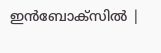ഇൻബോക്സിൽ |